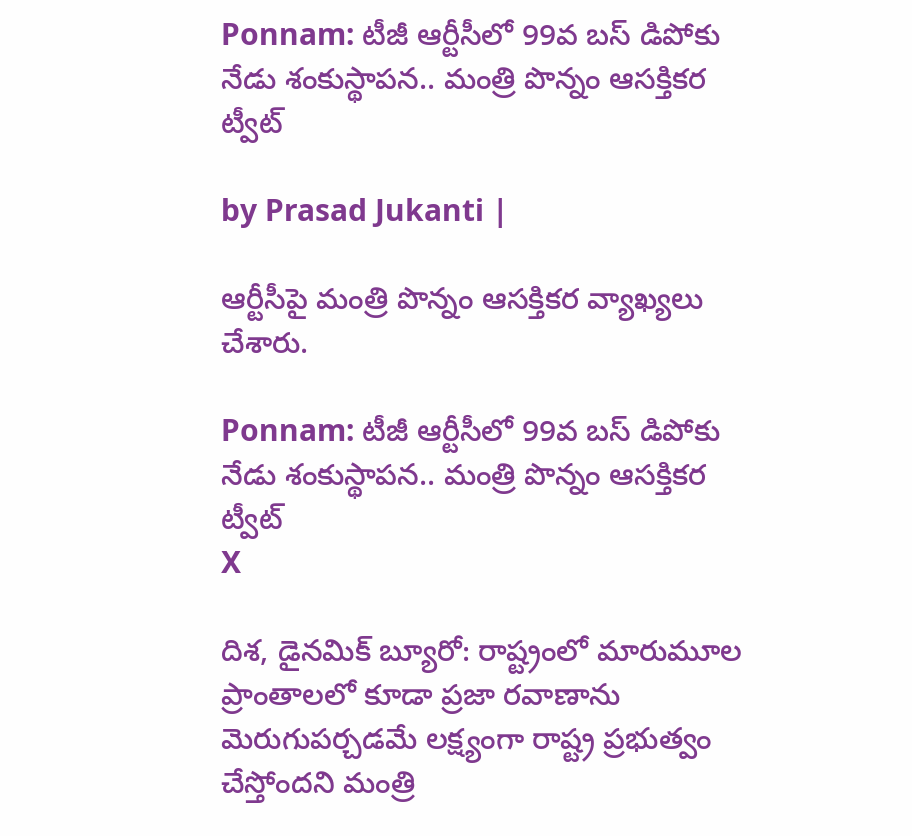Ponnam: టీజీ ఆర్టీసీలో 99వ బస్ డిపోకు నేడు శంకుస్థాపన.. మంత్రి పొన్నం ఆసక్తికర ట్వీట్

by Prasad Jukanti |

ఆర్టీసీపై మంత్రి పొన్నం ఆసక్తికర వ్యాఖ్యలు చేశారు.

Ponnam: టీజీ ఆర్టీసీలో 99వ బస్ డిపోకు నేడు శంకుస్థాపన.. మంత్రి పొన్నం ఆసక్తికర ట్వీట్
X

దిశ, డైనమిక్ బ్యూరో: రాష్ట్రంలో మారుమూల ప్రాంతాలలో కూడా ప్రజా రవాణాను మెరుగుపర్చడమే లక్ష్యంగా రాష్ట్ర ప్రభుత్వం చేస్తోందని మంత్రి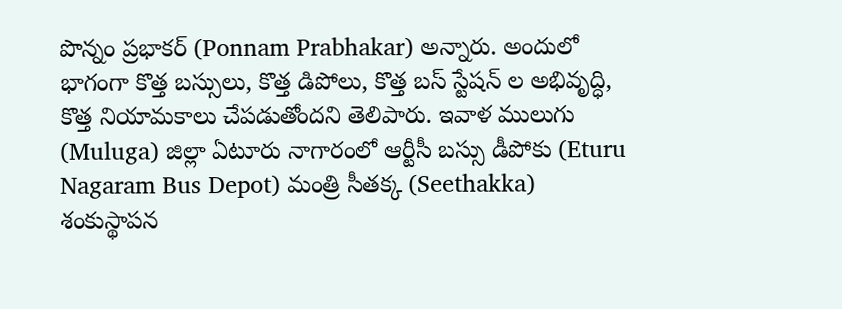పొన్నం ప్రభాకర్ (Ponnam Prabhakar) అన్నారు. అందులో భాగంగా కొత్త బస్సులు, కొత్త డిపోలు, కొత్త బస్ స్టేషన్ ల అభివృద్ధి, కొత్త నియామకాలు చేపడుతోందని తెలిపారు. ఇవాళ ములుగు (Muluga) జిల్లా ఏటూరు నాగారంలో ఆర్టీసీ బస్సు డీపోకు (Eturu Nagaram Bus Depot) మంత్రి సీతక్క (Seethakka) శంకుస్థాపన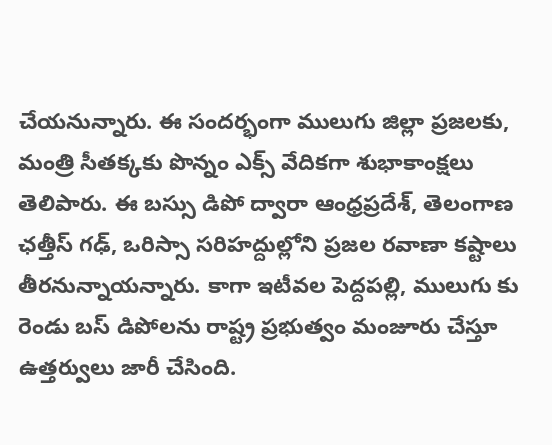చేయనున్నారు. ఈ సందర్భంగా ములుగు జిల్లా ప్రజలకు, మంత్రి సీతక్కకు పొన్నం ఎక్స్ వేదికగా శుభాకాంక్షలు తెలిపారు. ఈ బస్సు డిపో ద్వారా ఆంధ్రప్రదేశ్, తెలంగాణ ఛత్తీస్ గఢ్, ఒరిస్సా సరిహద్దుల్లోని ప్రజల రవాణా కష్టాలు తీరనున్నాయన్నారు. కాగా ఇటీవల పెద్దపల్లి, ములుగు కు రెండు బస్ డిపోలను రాష్ట్ర ప్రభుత్వం మంజూరు చేస్తూ ఉత్తర్వులు జారీ చేసింది.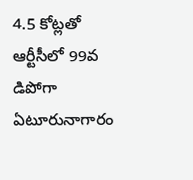4.5 కోట్లతో ఆర్టీసీలో 99వ డిపోగా ఏటూరునాగారం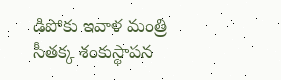డిపోకు ఇవాళ మంత్రి సీతక్క శంకుస్థాపన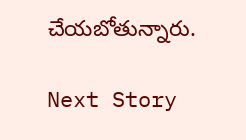చేయబోతున్నారు.

Next Story